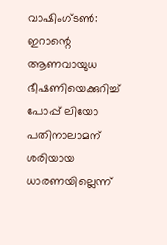വാഷിംഗ്ടൺ: ഇറാന്റെ ആണവായുധ ഭീഷണിയെക്കുറിച്ച് പോപ്പ് ലിയോ പതിനാലാമന് ശരിയായ ധാരണയില്ലെന്ന്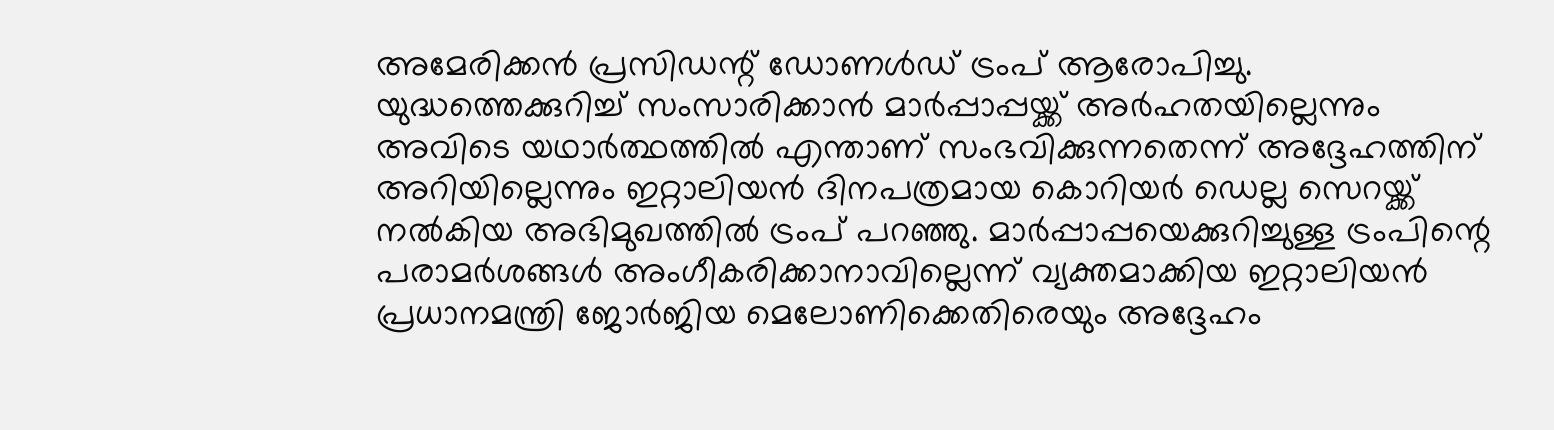അമേരിക്കൻ പ്രസിഡന്റ് ഡോണൾഡ് ട്രംപ് ആരോപിച്ചു. യുദ്ധത്തെക്കുറിച്ച് സംസാരിക്കാൻ മാർപ്പാപ്പയ്ക്ക് അർഹതയില്ലെന്നും അവിടെ യഥാർത്ഥത്തിൽ എന്താണ് സംഭവിക്കുന്നതെന്ന് അദ്ദേഹത്തിന് അറിയില്ലെന്നും ഇറ്റാലിയൻ ദിനപത്രമായ കൊറിയർ ഡെല്ല സെറയ്ക്ക് നൽകിയ അഭിമുഖത്തിൽ ട്രംപ് പറഞ്ഞു. മാർപ്പാപ്പയെക്കുറിച്ചുള്ള ട്രംപിന്റെ പരാമർശങ്ങൾ അംഗീകരിക്കാനാവില്ലെന്ന് വ്യക്തമാക്കിയ ഇറ്റാലിയൻ പ്രധാനമന്ത്രി ജോർജിയ മെലോണിക്കെതിരെയും അദ്ദേഹം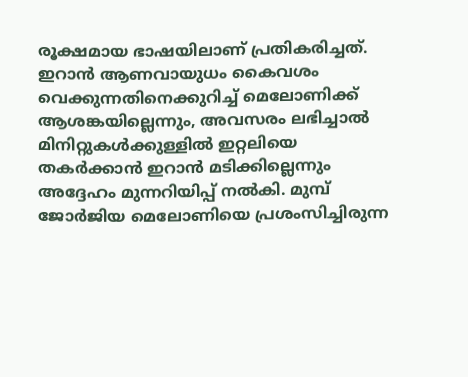രൂക്ഷമായ ഭാഷയിലാണ് പ്രതികരിച്ചത്.
ഇറാൻ ആണവായുധം കൈവശം വെക്കുന്നതിനെക്കുറിച്ച് മെലോണിക്ക് ആശങ്കയില്ലെന്നും, അവസരം ലഭിച്ചാൽ മിനിറ്റുകൾക്കുള്ളിൽ ഇറ്റലിയെ തകർക്കാൻ ഇറാൻ മടിക്കില്ലെന്നും അദ്ദേഹം മുന്നറിയിപ്പ് നൽകി. മുമ്പ് ജോർജിയ മെലോണിയെ പ്രശംസിച്ചിരുന്ന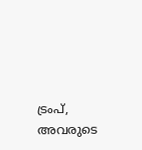ട്രംപ്, അവരുടെ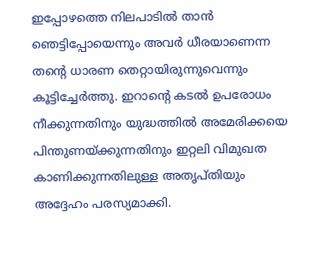ഇപ്പോഴത്തെ നിലപാടിൽ താൻ ഞെട്ടിപ്പോയെന്നും അവർ ധീരയാണെന്ന തന്റെ ധാരണ തെറ്റായിരുന്നുവെന്നും കൂട്ടിച്ചേർത്തു. ഇറാന്റെ കടൽ ഉപരോധം നീക്കുന്നതിനും യുദ്ധത്തിൽ അമേരിക്കയെ പിന്തുണയ്ക്കുന്നതിനും ഇറ്റലി വിമുഖത കാണിക്കുന്നതിലുള്ള അതൃപ്തിയും അദ്ദേഹം പരസ്യമാക്കി.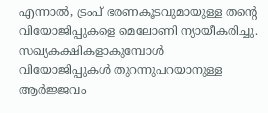എന്നാൽ, ട്രംപ് ഭരണകൂടവുമായുള്ള തന്റെ വിയോജിപ്പുകളെ മെലോണി ന്യായീകരിച്ചു. സഖ്യകക്ഷികളാകുമ്പോൾ വിയോജിപ്പുകൾ തുറന്നുപറയാനുള്ള ആർജ്ജവം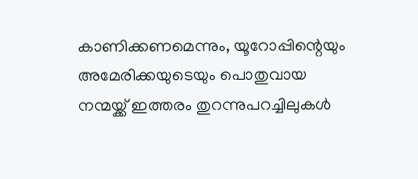കാണിക്കണമെന്നും, യൂറോപ്പിന്റെയും അമേരിക്കയുടെയും പൊതുവായ നന്മയ്ക്ക് ഇത്തരം തുറന്നുപറച്ചിലുകൾ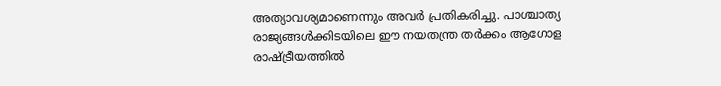അത്യാവശ്യമാണെന്നും അവർ പ്രതികരിച്ചു. പാശ്ചാത്യ രാജ്യങ്ങൾക്കിടയിലെ ഈ നയതന്ത്ര തർക്കം ആഗോള രാഷ്ട്രീയത്തിൽ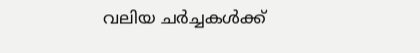വലിയ ചർച്ചകൾക്ക്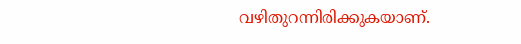വഴിതുറന്നിരിക്കുകയാണ്.